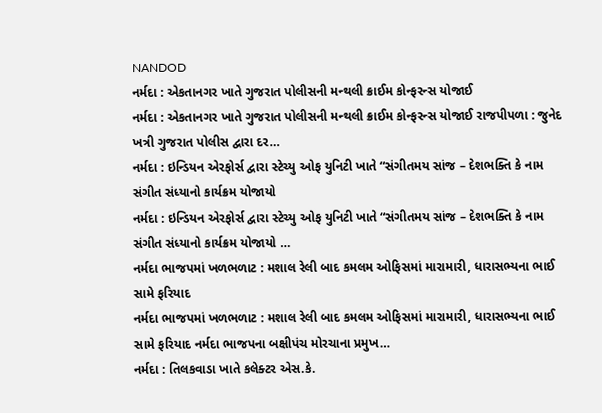NANDOD
નર્મદા : એકતાનગર ખાતે ગુજરાત પોલીસની મન્થલી ક્રાઈમ કોન્ફરન્સ યોજાઈ
નર્મદા : એકતાનગર ખાતે ગુજરાત પોલીસની મન્થલી ક્રાઈમ કોન્ફરન્સ યોજાઈ રાજપીપળા : જુનેદ ખત્રી ગુજરાત પોલીસ દ્વારા દર…
નર્મદા : ઇન્ડિયન એરફોર્સ દ્વારા સ્ટેચ્યુ ઓફ યુનિટી ખાતે “સંગીતમય સાંજ – દેશભક્તિ કે નામ સંગીત સંધ્યાનો કાર્યક્રમ યોજાયો
નર્મદા : ઇન્ડિયન એરફોર્સ દ્વારા સ્ટેચ્યુ ઓફ યુનિટી ખાતે “સંગીતમય સાંજ – દેશભક્તિ કે નામ સંગીત સંધ્યાનો કાર્યક્રમ યોજાયો …
નર્મદા ભાજપમાં ખળભળાટ : મશાલ રેલી બાદ કમલમ ઓફિસમાં મારામારી, ધારાસભ્યના ભાઈ સામે ફરિયાદ
નર્મદા ભાજપમાં ખળભળાટ : મશાલ રેલી બાદ કમલમ ઓફિસમાં મારામારી, ધારાસભ્યના ભાઈ સામે ફરિયાદ નર્મદા ભાજપના બક્ષીપંચ મોરચાના પ્રમુખ…
નર્મદા : તિલકવાડા ખાતે કલેક્ટર એસ.કે.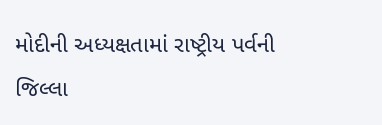મોદીની અધ્યક્ષતામાં રાષ્ટ્રીય પર્વની જિલ્લા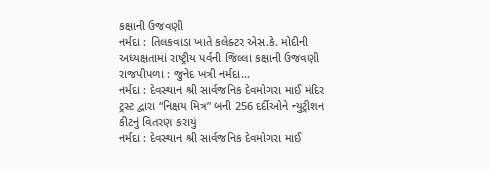કક્ષાની ઉજવણી
નર્મદા : તિલકવાડા ખાતે કલેક્ટર એસ.કે. મોદીની અધ્યક્ષતામાં રાષ્ટ્રીય પર્વની જિલ્લા કક્ષાની ઉજવણી રાજપીપળા : જુનેદ ખત્રી નર્મદા…
નર્મદા : દેવસ્થાન શ્રી સાર્વજનિક દેવમોગરા માઈ મંદિર ટ્રસ્ટ દ્વારા “નિક્ષય મિત્ર” બની 256 દર્દીઓને ન્યુટ્રીશન કીટનું વિતરણ કરાયું
નર્મદા : દેવસ્થાન શ્રી સાર્વજનિક દેવમોગરા માઈ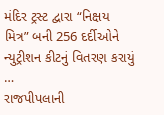મંદિર ટ્રસ્ટ દ્વારા “નિક્ષય મિત્ર” બની 256 દર્દીઓને ન્યુટ્રીશન કીટનું વિતરણ કરાયું …
રાજપીપલાની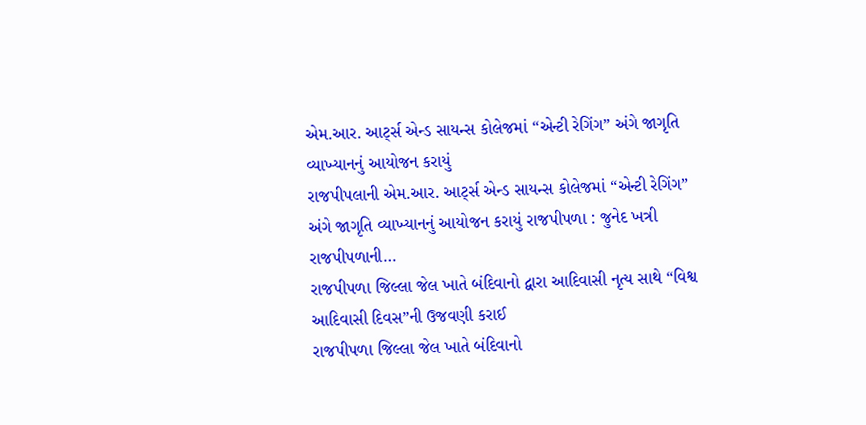એમ.આર. આર્ટ્સ એન્ડ સાયન્સ કોલેજમાં “એન્ટી રેગિંગ” અંગે જાગૃતિ વ્યાખ્યાનનું આયોજન કરાયું
રાજપીપલાની એમ.આર. આર્ટ્સ એન્ડ સાયન્સ કોલેજમાં “એન્ટી રેગિંગ” અંગે જાગૃતિ વ્યાખ્યાનનું આયોજન કરાયું રાજપીપળા : જુનેદ ખત્રી રાજપીપળાની…
રાજપીપળા જિલ્લા જેલ ખાતે બંદિવાનો દ્વારા આદિવાસી નૃત્ય સાથે “વિશ્વ આદિવાસી દિવસ”ની ઉજવણી કરાઈ
રાજપીપળા જિલ્લા જેલ ખાતે બંદિવાનો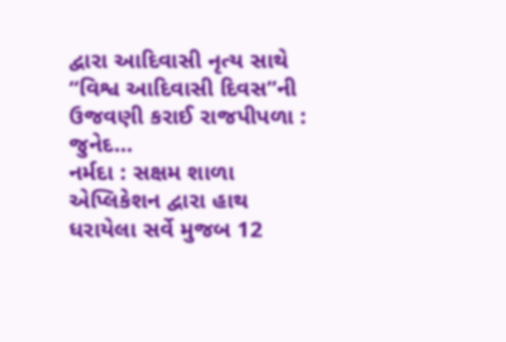દ્વારા આદિવાસી નૃત્ય સાથે “વિશ્વ આદિવાસી દિવસ”ની ઉજવણી કરાઈ રાજપીપળા : જુનેદ…
નર્મદા : સક્ષમ શાળા એપ્લિકેશન દ્વારા હાથ ધરાયેલા સર્વે મુજબ 12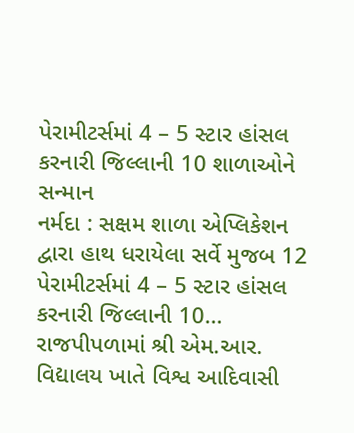પેરામીટર્સમાં 4 – 5 સ્ટાર હાંસલ કરનારી જિલ્લાની 10 શાળાઓને સન્માન
નર્મદા : સક્ષમ શાળા એપ્લિકેશન દ્વારા હાથ ધરાયેલા સર્વે મુજબ 12 પેરામીટર્સમાં 4 – 5 સ્ટાર હાંસલ કરનારી જિલ્લાની 10…
રાજપીપળામાં શ્રી એમ.આર. વિદ્યાલય ખાતે વિશ્વ આદિવાસી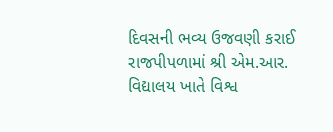દિવસની ભવ્ય ઉજવણી કરાઈ
રાજપીપળામાં શ્રી એમ.આર. વિદ્યાલય ખાતે વિશ્વ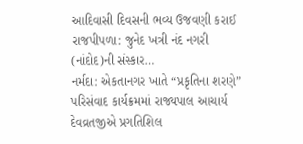આદિવાસી દિવસની ભવ્ય ઉજવણી કરાઈ રાજપીપળા: જુનેદ ખત્રી નંદ નગરી (નાંદોદ)ની સંસ્કાર…
નર્મદા: એકતાનગર ખાતે “પ્રકૃતિના શરણે” પરિસંવાદ કાર્યક્રમમાં રાજ્યપાલ આચાર્ય દેવવ્રતજીએ પ્રગતિશિલ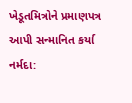ખેડૂતમિત્રોને પ્રમાણપત્ર આપી સન્માનિત કર્યા
નર્મદા: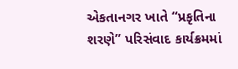એકતાનગર ખાતે “પ્રકૃતિના શરણે” પરિસંવાદ કાર્યક્રમમાં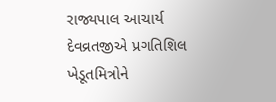રાજ્યપાલ આચાર્ય દેવવ્રતજીએ પ્રગતિશિલ ખેડૂતમિત્રોને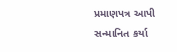પ્રમાણપત્ર આપી સન્માનિત કર્યા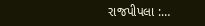રાજપીપલા :…